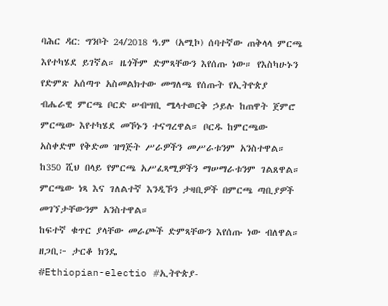ባሕር ዳር: ግንቦት 24/2018 ዓ.ም (አሚኮ) ሰባተኛው ጠቅላላ ምርጫ እየተካሄደ ይገኛል። ዜጎችም ድምጻቸውን እየሰጡ ነው። የእስካሁኑን የድምጽ አሰጣጥ አስመልክተው መግለጫ የሰጡት የኢትዮጵያ ብሔራዊ ምርጫ ቦርድ ሠብሣቢ ሜላተወርቅ ኃይሉ ከጠዋት ጀምሮ ምርጫው እየተካሄደ መኾኑን ተናግረዋል። ቦርዱ ከምርጫው አስቀድሞ የቅድመ ዝግጅት ሥራዎችን መሥራቱንም አንስተዋል።
ከ350 ሺህ በላይ የምርጫ አሥፈጻሚዎችን ማሠማራቱንም ገልጸዋል።
ምርጫው ነጻ እና ገለልተኛ እንዲኾን ታዛቢዎች በምርጫ ጣቢያዎች መገኘታቸውንም አንስተዋል።
ከፍተኛ ቁጥር ያላቸው መራጮች ድምጻቸውን እየሰጡ ነው ብለዋል።
ዘጋቢ፦ ታርቆ ክንዴ
#Ethiopian-electio #ኢትዮጵያ-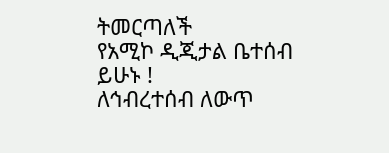ትመርጣለች
የአሚኮ ዲጂታል ቤተሰብ ይሁኑ !
ለኅብረተሰብ ለውጥ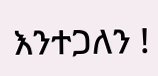እንተጋለን !